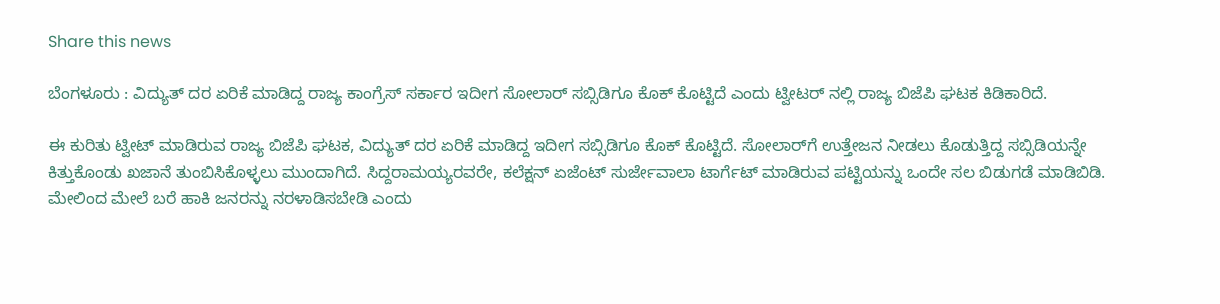Share this news

ಬೆಂಗಳೂರು : ವಿದ್ಯುತ್ ದರ ಏರಿಕೆ ಮಾಡಿದ್ದ ರಾಜ್ಯ ಕಾಂಗ್ರೆಸ್ ಸರ್ಕಾರ ಇದೀಗ ಸೋಲಾರ್ ಸಬ್ಸಿಡಿಗೂ ಕೊಕ್ ಕೊಟ್ಟಿದೆ ಎಂದು ಟ್ವೀಟರ್ ನಲ್ಲಿ ರಾಜ್ಯ ಬಿಜೆಪಿ ಘಟಕ ಕಿಡಿಕಾರಿದೆ.

ಈ ಕುರಿತು ಟ್ವೀಟ್ ಮಾಡಿರುವ ರಾಜ್ಯ ಬಿಜೆಪಿ ಘಟಕ, ವಿದ್ಯುತ್ ದರ ಏರಿಕೆ ಮಾಡಿದ್ದ ಇದೀಗ ಸಬ್ಸಿಡಿಗೂ ಕೊಕ್ ಕೊಟ್ಟಿದೆ. ಸೋಲಾರ್‌ಗೆ ಉತ್ತೇಜನ ನೀಡಲು ಕೊಡುತ್ತಿದ್ದ ಸಬ್ಸಿಡಿಯನ್ನೇ ಕಿತ್ತುಕೊಂಡು ಖಜಾನೆ ತುಂಬಿಸಿಕೊಳ್ಳಲು ಮುಂದಾಗಿದೆ. ಸಿದ್ದರಾಮಯ್ಯರವರೇ, ಕಲೆಕ್ಷನ್‌ ಏಜೆಂಟ್ ಸುರ್ಜೇವಾಲಾ ಟಾರ್ಗೆಟ್ ಮಾಡಿರುವ ಪಟ್ಟಿಯನ್ನು ಒಂದೇ ಸಲ ಬಿಡುಗಡೆ ಮಾಡಿಬಿಡಿ. ಮೇಲಿಂದ ಮೇಲೆ ಬರೆ ಹಾಕಿ ಜನರನ್ನು ನರಳಾಡಿಸಬೇಡಿ ಎಂದು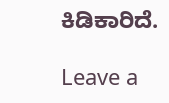ಕಿಡಿಕಾರಿದೆ.

Leave a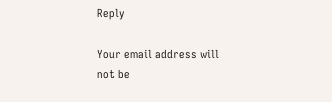Reply

Your email address will not be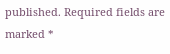published. Required fields are marked *